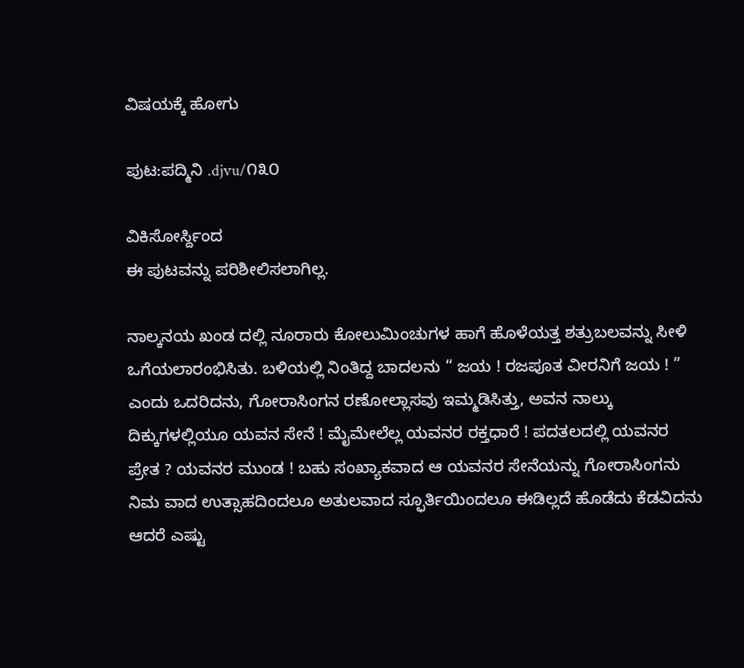ವಿಷಯಕ್ಕೆ ಹೋಗು

ಪುಟ:ಪದ್ಮಿನಿ .djvu/೧೩೦

ವಿಕಿಸೋರ್ಸ್ದಿಂದ
ಈ ಪುಟವನ್ನು ಪರಿಶೀಲಿಸಲಾಗಿಲ್ಲ.

ನಾಲ್ಕನಯ ಖಂಡ ದಲ್ಲಿ ನೂರಾರು ಕೋಲುಮಿಂಚುಗಳ ಹಾಗೆ ಹೊಳೆಯತ್ತ ಶತ್ರುಬಲವನ್ನು ಸೀಳಿ ಒಗೆಯಲಾರಂಭಿಸಿತು. ಬಳಿಯಲ್ಲಿ ನಿಂತಿದ್ದ ಬಾದಲನು “ ಜಯ ! ರಜಪೂತ ವೀರನಿಗೆ ಜಯ ! ” ಎಂದು ಒದರಿದನು, ಗೋರಾಸಿಂಗನ ರಣೋಲ್ಲಾಸವು ಇಮ್ಮಡಿಸಿತ್ತು, ಅವನ ನಾಲ್ಕು ದಿಕ್ಕುಗಳಲ್ಲಿಯೂ ಯವನ ಸೇನೆ ! ಮೈಮೇಲೆಲ್ಲ ಯವನರ ರಕ್ತಧಾರೆ ! ಪದತಲದಲ್ಲಿ ಯವನರ ಪ್ರೇತ ? ಯವನರ ಮುಂಡ ! ಬಹು ಸಂಖ್ಯಾಕವಾದ ಆ ಯವನರ ಸೇನೆಯನ್ನು ಗೋರಾಸಿಂಗನು ನಿಮ ವಾದ ಉತ್ಸಾಹದಿಂದಲೂ ಅತುಲವಾದ ಸ್ಫೂರ್ತಿಯಿಂದಲೂ ಈಡಿಲ್ಲದೆ ಹೊಡೆದು ಕೆಡವಿದನು ಆದರೆ ಎಷ್ಟು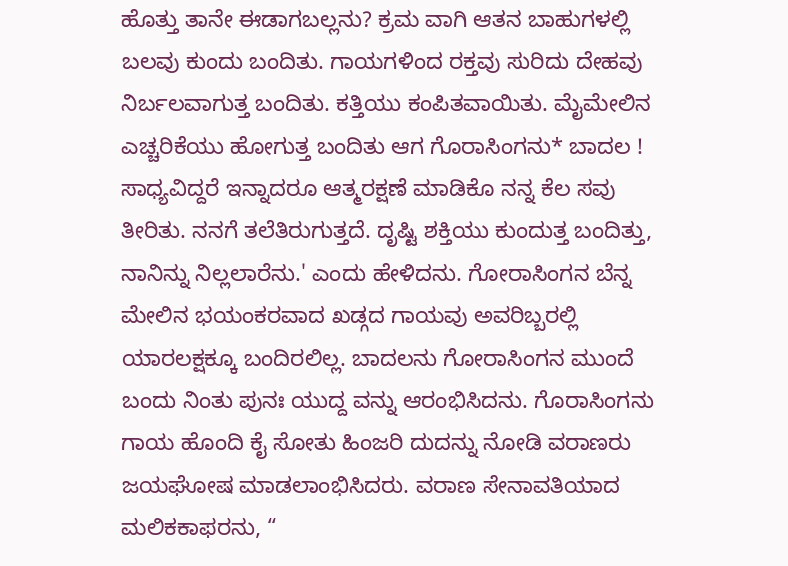ಹೊತ್ತು ತಾನೇ ಈಡಾಗಬಲ್ಲನು? ಕ್ರಮ ವಾಗಿ ಆತನ ಬಾಹುಗಳಲ್ಲಿ ಬಲವು ಕುಂದು ಬಂದಿತು. ಗಾಯಗಳಿಂದ ರಕ್ತವು ಸುರಿದು ದೇಹವು ನಿರ್ಬಲವಾಗುತ್ತ ಬಂದಿತು. ಕತ್ತಿಯು ಕಂಪಿತವಾಯಿತು. ಮೈಮೇಲಿನ ಎಚ್ಚರಿಕೆಯು ಹೋಗುತ್ತ ಬಂದಿತು ಆಗ ಗೊರಾಸಿಂಗನು* ಬಾದಲ ! ಸಾಧ್ಯವಿದ್ದರೆ ಇನ್ನಾದರೂ ಆತ್ಮರಕ್ಷಣೆ ಮಾಡಿಕೊ ನನ್ನ ಕೆಲ ಸವು ತೀರಿತು. ನನಗೆ ತಲೆತಿರುಗುತ್ತದೆ. ದೃಷ್ಟಿ ಶಕ್ತಿಯು ಕುಂದುತ್ತ ಬಂದಿತ್ತು, ನಾನಿನ್ನು ನಿಲ್ಲಲಾರೆನು.' ಎಂದು ಹೇಳಿದನು. ಗೋರಾಸಿಂಗನ ಬೆನ್ನ ಮೇಲಿನ ಭಯಂಕರವಾದ ಖಡ್ಗದ ಗಾಯವು ಅವರಿಬ್ಬರಲ್ಲಿ ಯಾರಲಕ್ಷಕ್ಕೂ ಬಂದಿರಲಿಲ್ಲ. ಬಾದಲನು ಗೋರಾಸಿಂಗನ ಮುಂದೆ ಬಂದು ನಿಂತು ಪುನಃ ಯುದ್ದ ವನ್ನು ಆರಂಭಿಸಿದನು. ಗೊರಾಸಿಂಗನು ಗಾಯ ಹೊಂದಿ ಕೈ ಸೋತು ಹಿಂಜರಿ ದುದನ್ನು ನೋಡಿ ವರಾಣರು ಜಯಘೋಷ ಮಾಡಲಾಂಭಿಸಿದರು. ವರಾಣ ಸೇನಾವತಿಯಾದ ಮಲಿಕಕಾಫರನು, “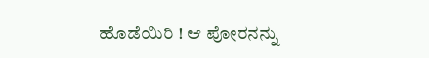ಹೊಡೆಯಿರಿ ! ಆ ಪೋರನನ್ನು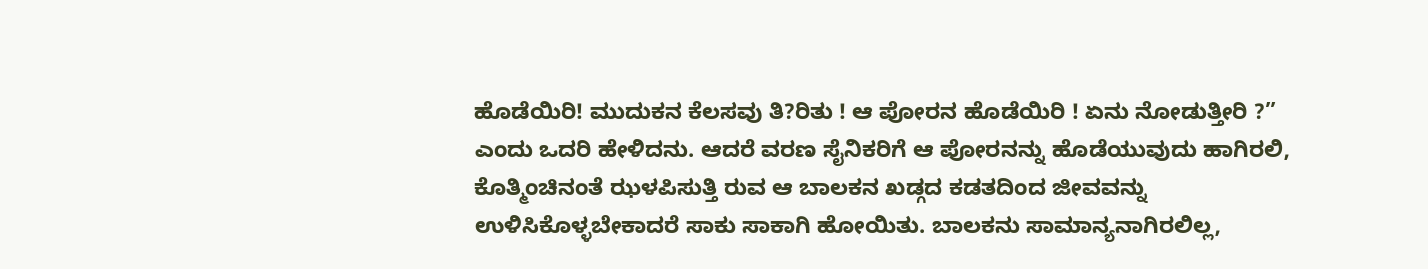ಹೊಡೆಯಿರಿ! ಮುದುಕನ ಕೆಲಸವು ತಿ?ರಿತು ! ಆ ಪೋರನ ಹೊಡೆಯಿರಿ ! ಏನು ನೋಡುತ್ತೀರಿ ?” ಎಂದು ಒದರಿ ಹೇಳಿದನು. ಆದರೆ ವರಣ ಸೈನಿಕರಿಗೆ ಆ ಪೋರನನ್ನು ಹೊಡೆಯುವುದು ಹಾಗಿರಲಿ, ಕೊತ್ಮಿಂಚಿನಂತೆ ಝಳಪಿಸುತ್ತಿ ರುವ ಆ ಬಾಲಕನ ಖಡ್ಗದ ಕಡತದಿಂದ ಜೀವವನ್ನು ಉಳಿಸಿಕೊಳ್ಳಬೇಕಾದರೆ ಸಾಕು ಸಾಕಾಗಿ ಹೋಯಿತು. ಬಾಲಕನು ಸಾಮಾನ್ಯನಾಗಿರಲಿಲ್ಲ,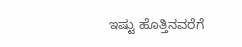ಇಷ್ಟು ಹೊತ್ತಿನವರೆಗೆ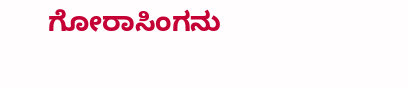ಗೋರಾಸಿಂಗನು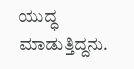ಯುದ್ಧ ಮಾಡುತ್ತಿದ್ದನು.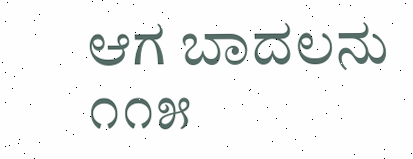ಆಗ ಬಾದಲನು ೧೧೫